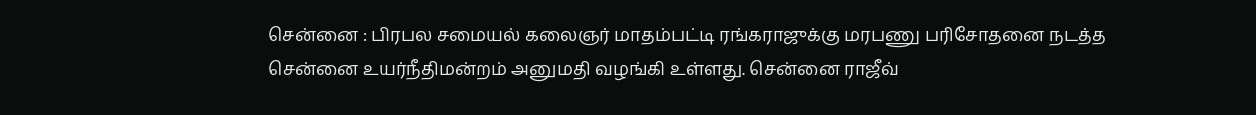சென்னை : பிரபல சமையல் கலைஞர் மாதம்பட்டி ரங்கராஜுக்கு மரபணு பரிசோதனை நடத்த சென்னை உயர்நீதிமன்றம் அனுமதி வழங்கி உள்ளது. சென்னை ராஜீவ்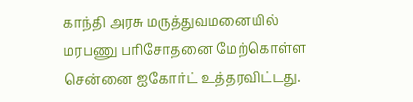காந்தி அரசு மருத்துவமனையில் மரபணு பரிசோதனை மேற்கொள்ள சென்னை ஐகோர்ட் உத்தரவிட்டது.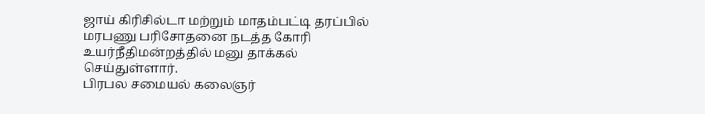ஜாய் கிரிசில்டா மற்றும் மாதம்பட்டி தரப்பில் மரபணு பரிசோதனை நடத்த கோரி உயர்நீதிமன்றத்தில் மனு தாக்கல் செய்துள்ளார்.
பிரபல சமையல் கலைஞர்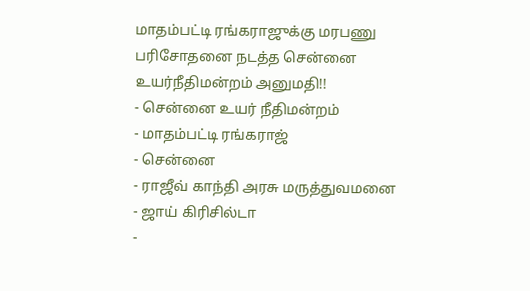மாதம்பட்டி ரங்கராஜுக்கு மரபணு பரிசோதனை நடத்த சென்னை உயர்நீதிமன்றம் அனுமதி!!
- சென்னை உயர் நீதிமன்றம்
- மாதம்பட்டி ரங்கராஜ்
- சென்னை
- ராஜீவ் காந்தி அரசு மருத்துவமனை
- ஜாய் கிரிசில்டா
-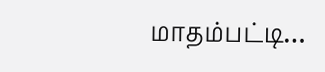மாதம்பட்டி…